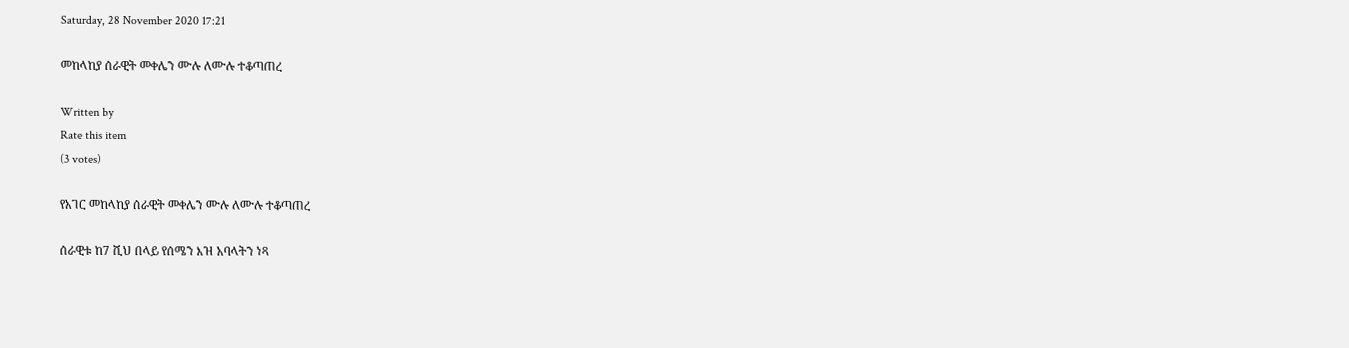Saturday, 28 November 2020 17:21

መከላከያ ሰራዊት መቀሌን ሙሉ ለሙሉ ተቆጣጠረ

Written by
Rate this item
(3 votes)

የአገር መከላከያ ሰራዊት መቀሌን ሙሉ ለሙሉ ተቆጣጠረ

ሰራዊቱ ከ7 ሺህ በላይ የሰሜን እዝ አባላትን ነጻ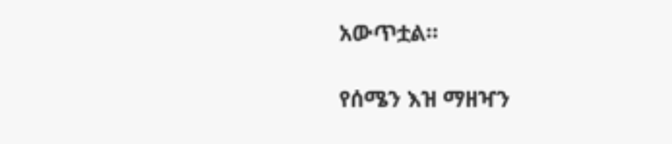አውጥቷል።

የሰሜን እዝ ማዘዣን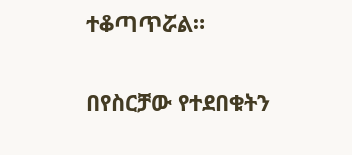ተቆጣጥሯል።

በየስርቻው የተደበቁትን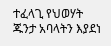ተፈላጊ የህወሃት ጁንታ አባላትን እያደነ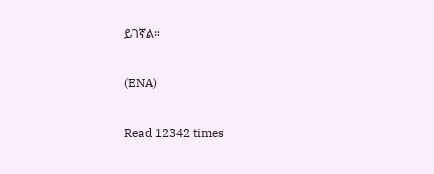ይገኛል።

(ENA)

Read 12342 times